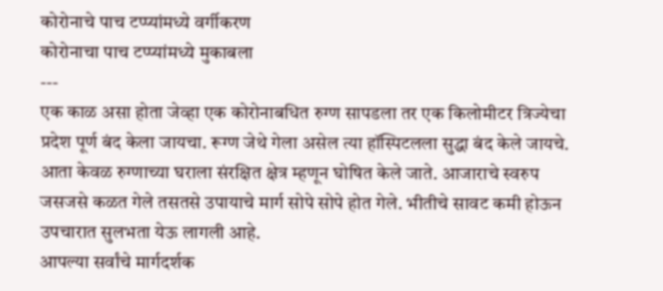कोरोनाचे पाच टप्प्यांमध्ये वर्गीकरण
कोरोनाचा पाच टप्प्यांमध्ये मुकाबला
---
एक काळ असा होता जेव्हा एक कोरोनाबधित रुग्ण सापडला तर एक किलोमीटर त्रिज्येचा प्रदेश पूर्ण बंद केला जायचा. रूग्ण जेथे गेला असेल त्या हॉस्पिटलला सुद्धा बंद केले जायचे. आता केवळ रुग्णाच्या घराला संरक्षित क्षेत्र म्हणून घोषित केले जाते. आजाराचे स्वरुप जसजसे कळत गेले तसतसे उपायाचे मार्ग सोपे सोपे होत गेले. भीतीचे सावट कमी होऊन उपचारात सुलभता येऊ लागली आहे.
आपल्या सर्वांचे मार्गदर्शक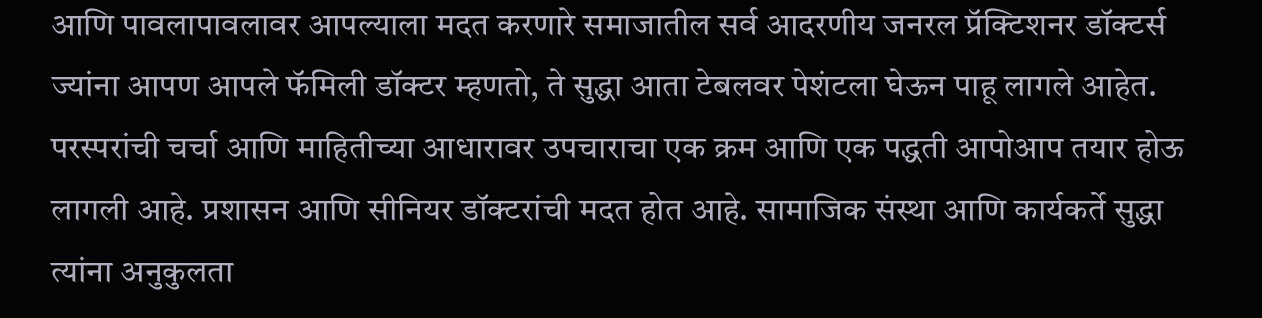आणि पावलापावलावर आपल्याला मदत करणारे समाजातील सर्व आदरणीय जनरल प्रॅक्टिशनर डॉक्टर्स ज्यांना आपण आपले फॅमिली डॉक्टर म्हणतो, ते सुद्धा आता टेबलवर पेशंटला घेऊन पाहू लागले आहेत. परस्परांची चर्चा आणि माहितीच्या आधारावर उपचाराचा एक क्रम आणि एक पद्धती आपोआप तयार होऊ लागली आहे. प्रशासन आणि सीनियर डॉक्टरांची मदत होत आहे. सामाजिक संस्था आणि कार्यकर्ते सुद्धा त्यांना अनुकुलता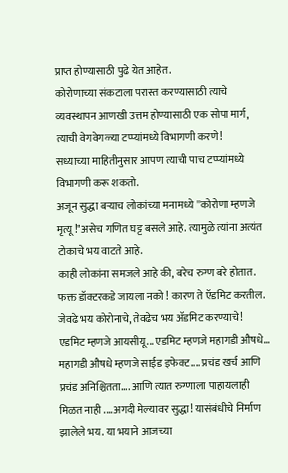प्राप्त होण्यासाठी पुढे येत आहेत.
कोरोणाच्या संकटाला परास्त करण्यासाठी त्याचे व्यवस्थापन आणखी उत्तम होण्यासाठी एक सोपा मार्ग, त्याची वेगवेगळ्या टप्प्यांमध्ये विभागणी करणे!
सध्याच्या माहितीनुसार आपण त्याची पाच टप्प्यांमध्ये विभागणी करू शकतो.
अजून सुद्धा बऱ्याच लोकांच्या मनामध्ये ''कोरोणा म्हणजे मृत्यू !"असेच गणित घट्ट बसले आहे. त्यामुळे त्यांना अत्यंत टोकाचे भय वाटते आहे.
काही लोकांना समजले आहे की, बरेच रुग्ण बरे होतात. फक्त डॉक्टरकडे जायला नको ! कारण ते ऍडमिट करतील. जेवढे भय कोरोनाचे, तेवढेच भय ॲडमिट करण्याचे! एडमिट म्हणजे आयसीयू... एडमिट म्हणजे महागडी औषधे... महागडी औषधे म्हणजे साईड इफेक्ट.... प्रचंड खर्च आणि प्रचंड अनिश्चितता.... आणि त्यात रुग्णाला पाहायलाही मिळत नाही ....अगदी मेल्यावर सुद्धा! यासंबंधीचे निर्माण झालेले भय. या भयाने आजच्या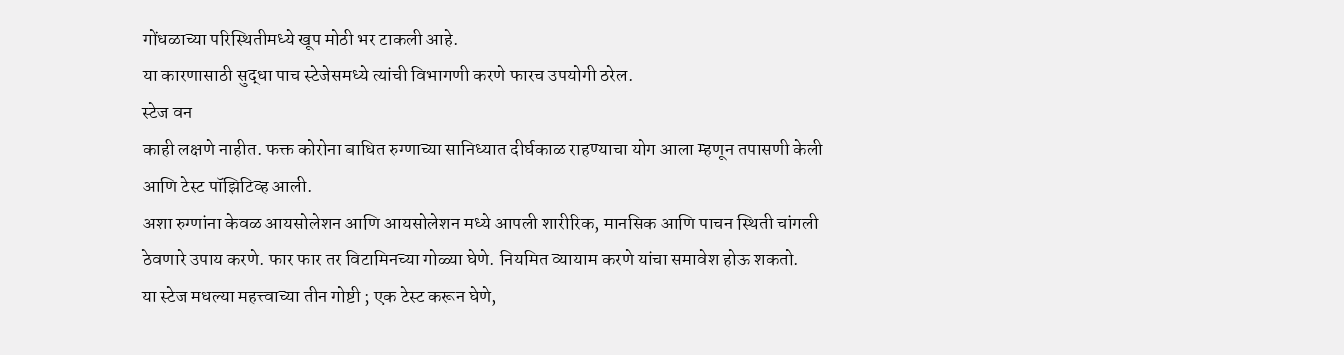गोंधळाच्या परिस्थितीमध्ये खूप मोठी भर टाकली आहे.
या कारणासाठी सुद्धा पाच स्टेजेसमध्ये त्यांची विभागणी करणे फारच उपयोगी ठरेल.
स्टेज वन
काही लक्षणे नाहीत. फक्त कोरोना बाधित रुग्णाच्या सानिध्यात दीर्घकाळ राहण्याचा योग आला म्हणून तपासणी केली आणि टेस्ट पॉझिटिव्ह आली.
अशा रुग्णांना केवळ आयसोलेशन आणि आयसोलेशन मध्ये आपली शारीरिक, मानसिक आणि पाचन स्थिती चांगली ठेवणारे उपाय करणे. फार फार तर विटामिनच्या गोळ्या घेणे. नियमित व्यायाम करणे यांचा समावेश होऊ शकतो.
या स्टेज मधल्या महत्त्वाच्या तीन गोष्टी ; एक टेस्ट करून घेणे,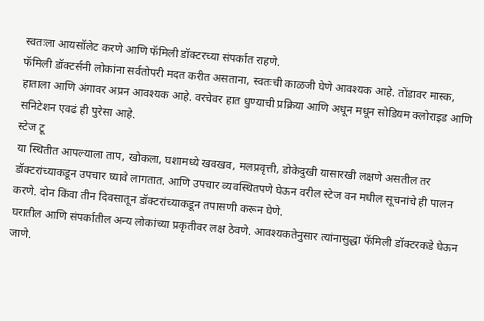स्वतःला आयसॉलेट करणे आणि फॅमिली डॉक्टरच्या संपर्कात राहणे.
फॅमिली डॉक्टर्सनी लोकांना सर्वतोपरी मदत करीत असताना, स्वतःची काळजी घेणे आवश्यक आहे. तोंडावर मास्क, हाताला आणि अंगावर अप्रन आवश्यक आहे. वरचेवर हात धुण्याची प्रक्रिया आणि अधून मधून सोडियम क्लोराइड आणि सनिटेशन एवढं ही पुरेसा आहे.
स्टेज टू
या स्थितीत आपल्याला ताप, खोकला, घशामध्ये खवखव, मलप्रवृत्ती, डोकेदुखी यासारखी लक्षणे असतील तर डॉक्टरांच्याकडून उपचार घ्यावे लागतात. आणि उपचार व्यवस्थितपणे घेऊन वरील स्टेज वन मधील सूचनांचे ही पालन करणे. दोन किंवा तीन दिवसातून डॉक्टरांच्याकडून तपासणी करून घेणे.
घरातील आणि संपर्कातील अन्य लोकांच्या प्रकृतीवर लक्ष ठेवणे. आवश्यकतेनुसार त्यांनासुद्धा फॅमिली डॉक्टरकडे घेऊन जाणे.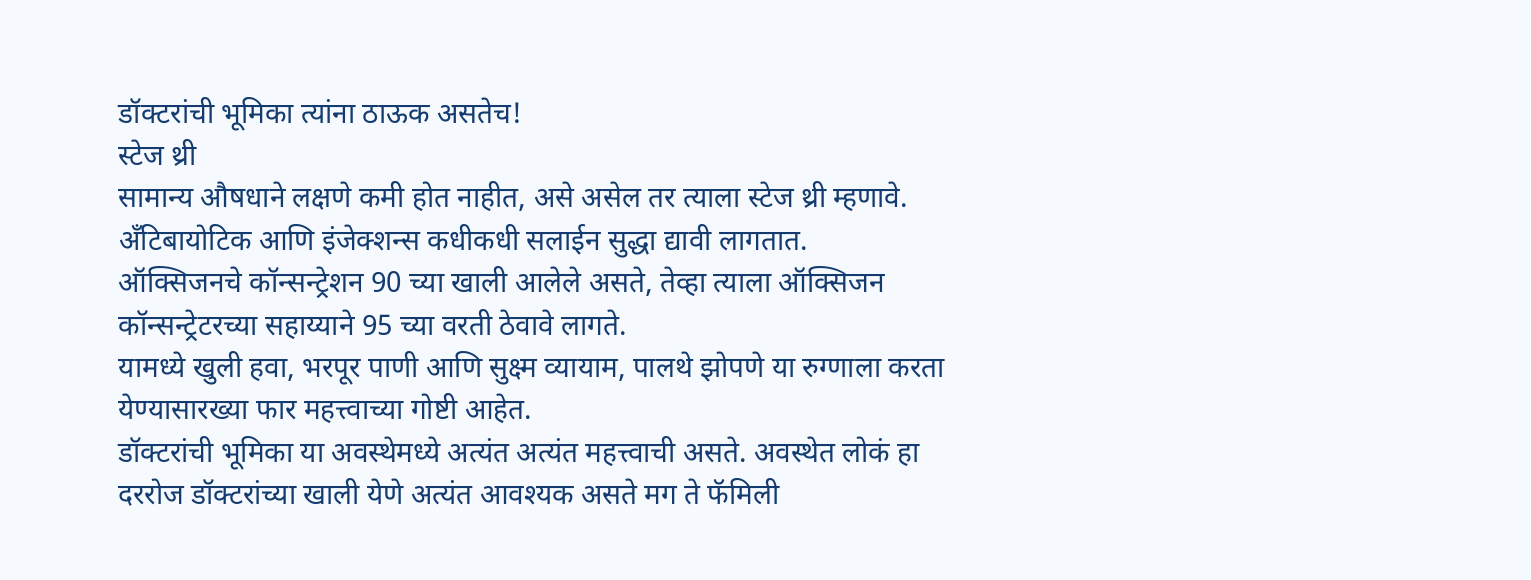डॉक्टरांची भूमिका त्यांना ठाऊक असतेच!
स्टेज थ्री
सामान्य औषधाने लक्षणे कमी होत नाहीत, असे असेल तर त्याला स्टेज थ्री म्हणावे. अँटिबायोटिक आणि इंजेक्शन्स कधीकधी सलाईन सुद्धा द्यावी लागतात.
ऑक्सिजनचे कॉन्सन्ट्रेशन 90 च्या खाली आलेले असते, तेव्हा त्याला ऑक्सिजन कॉन्सन्ट्रेटरच्या सहाय्याने 95 च्या वरती ठेवावे लागते.
यामध्ये खुली हवा, भरपूर पाणी आणि सुक्ष्म व्यायाम, पालथे झोपणे या रुग्णाला करता येण्यासारख्या फार महत्त्वाच्या गोष्टी आहेत.
डॉक्टरांची भूमिका या अवस्थेमध्ये अत्यंत अत्यंत महत्त्वाची असते. अवस्थेत लोकं हा दररोज डॉक्टरांच्या खाली येणे अत्यंत आवश्यक असते मग ते फॅमिली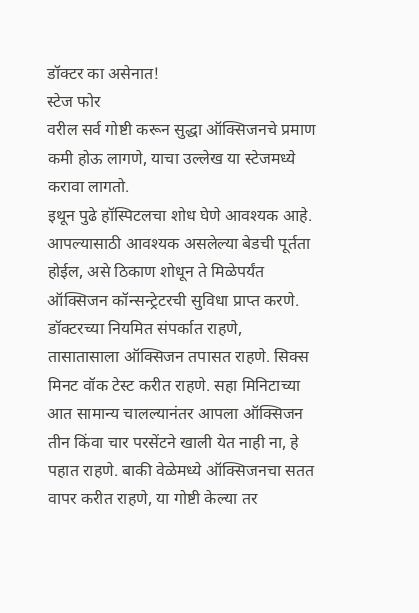डॉक्टर का असेनात!
स्टेज फोर
वरील सर्व गोष्टी करून सुद्धा ऑक्सिजनचे प्रमाण कमी होऊ लागणे, याचा उल्लेख या स्टेजमध्ये करावा लागतो.
इथून पुढे हॉस्पिटलचा शोध घेणे आवश्यक आहे. आपल्यासाठी आवश्यक असलेल्या बेडची पूर्तता होईल, असे ठिकाण शोधून ते मिळेपर्यंत ऑक्सिजन कॉन्सन्ट्रेटरची सुविधा प्राप्त करणे. डॉक्टरच्या नियमित संपर्कात राहणे, तासातासाला ऑक्सिजन तपासत राहणे. सिक्स मिनट वॉक टेस्ट करीत राहणे. सहा मिनिटाच्या आत सामान्य चालल्यानंतर आपला ऑक्सिजन तीन किंवा चार परसेंटने खाली येत नाही ना, हे पहात राहणे. बाकी वेळेमध्ये ऑक्सिजनचा सतत वापर करीत राहणे, या गोष्टी केल्या तर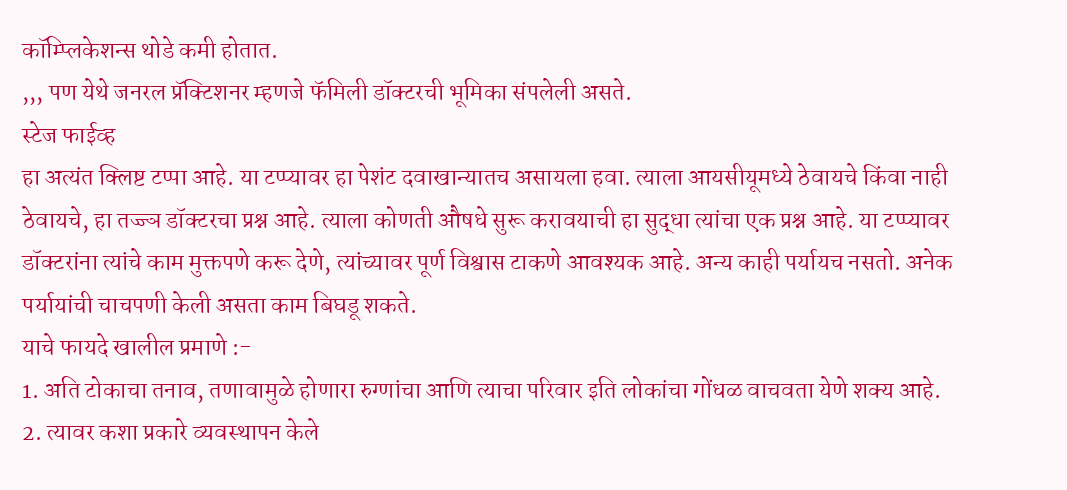कॉम्प्लिकेशन्स थोडे कमी होतात.
,,, पण येथे जनरल प्रॅक्टिशनर म्हणजे फॅमिली डॉक्टरची भूमिका संपलेली असते.
स्टेज फाईव्ह
हा अत्यंत क्लिष्ट टप्पा आहे. या टप्प्यावर हा पेशंट दवाखान्यातच असायला हवा. त्याला आयसीयूमध्ये ठेवायचे किंवा नाही ठेवायचे, हा तज्ज्ञ डॉक्टरचा प्रश्न आहे. त्याला कोणती औषधे सुरू करावयाची हा सुद्धा त्यांचा एक प्रश्न आहे. या टप्प्यावर डॉक्टरांना त्यांचे काम मुक्तपणे करू देणे, त्यांच्यावर पूर्ण विश्वास टाकणे आवश्यक आहे. अन्य काही पर्यायच नसतो. अनेक पर्यायांची चाचपणी केली असता काम बिघडू शकते.
याचे फायदे खालील प्रमाणे :-
1. अति टोकाचा तनाव, तणावामुळे होणारा रुग्णांचा आणि त्याचा परिवार इति लोकांचा गोंधळ वाचवता येणे शक्य आहे.
2. त्यावर कशा प्रकारे व्यवस्थापन केले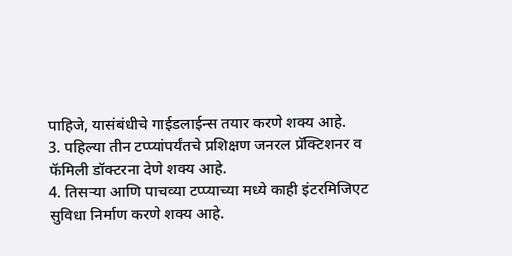पाहिजे, यासंबंधीचे गाईडलाईन्स तयार करणे शक्य आहे.
3. पहिल्या तीन टप्प्यांपर्यंतचे प्रशिक्षण जनरल प्रॅक्टिशनर व फॅमिली डॉक्टरना देणे शक्य आहे.
4. तिसऱ्या आणि पाचव्या टप्प्याच्या मध्ये काही इंटरमिजिएट सुविधा निर्माण करणे शक्य आहे.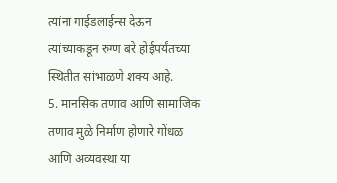त्यांना गाईडलाईन्स देऊन त्यांच्याकडून रुग्ण बरे होईपर्यंतच्या स्थितीत सांभाळणे शक्य आहे.
5. मानसिक तणाव आणि सामाजिक तणाव मुळे निर्माण होणारे गोंधळ आणि अव्यवस्था या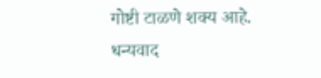गोष्टी टाळणे शक्य आहे.
धन्यवाद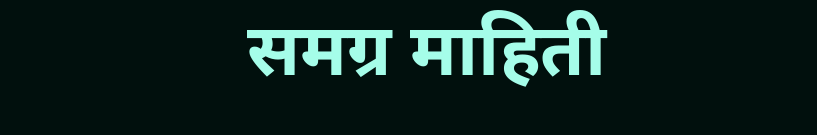समग्र माहिती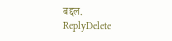बद्दल.
ReplyDelete